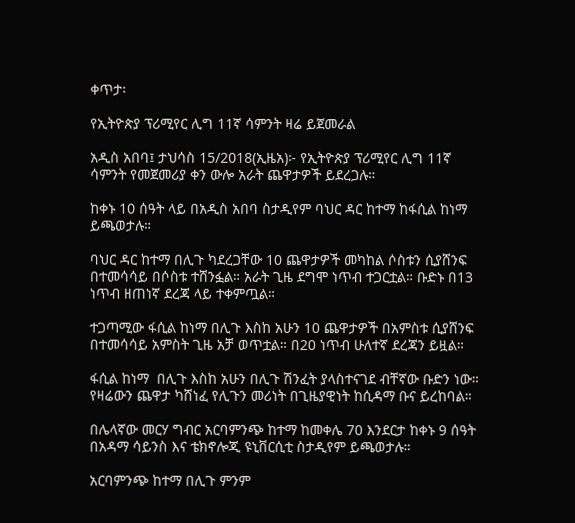ቀጥታ፡

የኢትዮጵያ ፕሪሚየር ሊግ 11ኛ ሳምንት ዛሬ ይጀመራል

አዲስ አበባ፤ ታህሳስ 15/2018(ኢዜአ)፦ የኢትዮጵያ ፕሪሚየር ሊግ 11ኛ ሳምንት የመጀመሪያ ቀን ውሎ አራት ጨዋታዎች ይደረጋሉ።

ከቀኑ 10 ሰዓት ላይ በአዲስ አበባ ስታዲየም ባህር ዳር ከተማ ከፋሲል ከነማ ይጫወታሉ።

ባህር ዳር ከተማ በሊጉ ካደረጋቸው 10 ጨዋታዎች መካከል ሶስቱን ሲያሸንፍ በተመሳሳይ በሶስቱ ተሸንፏል። አራት ጊዜ ደግሞ ነጥብ ተጋርቷል። ቡድኑ በ13 ነጥብ ዘጠነኛ ደረጃ ላይ ተቀምጧል።

ተጋጣሚው ፋሲል ከነማ በሊጉ እስከ አሁን 10 ጨዋታዎች በአምስቱ ሲያሸንፍ በተመሳሳይ አምስት ጊዜ አቻ ወጥቷል። በ20 ነጥብ ሁለተኛ ደረጃን ይዟል።

ፋሲል ከነማ  በሊጉ እስከ አሁን በሊጉ ሽንፈት ያላስተናገደ ብቸኛው ቡድን ነው። የዛሬውን ጨዋታ ካሸነፈ የሊጉን መሪነት በጊዜያዊነት ከሲዳማ ቡና ይረከባል።

በሌላኛው መርሃ ግብር አርባምንጭ ከተማ ከመቀሌ 70 እንደርታ ከቀኑ 9 ሰዓት በአዳማ ሳይንስ እና ቴክኖሎጂ ዩኒቨርሲቲ ስታዲየም ይጫወታሉ።

አርባምንጭ ከተማ በሊጉ ምንም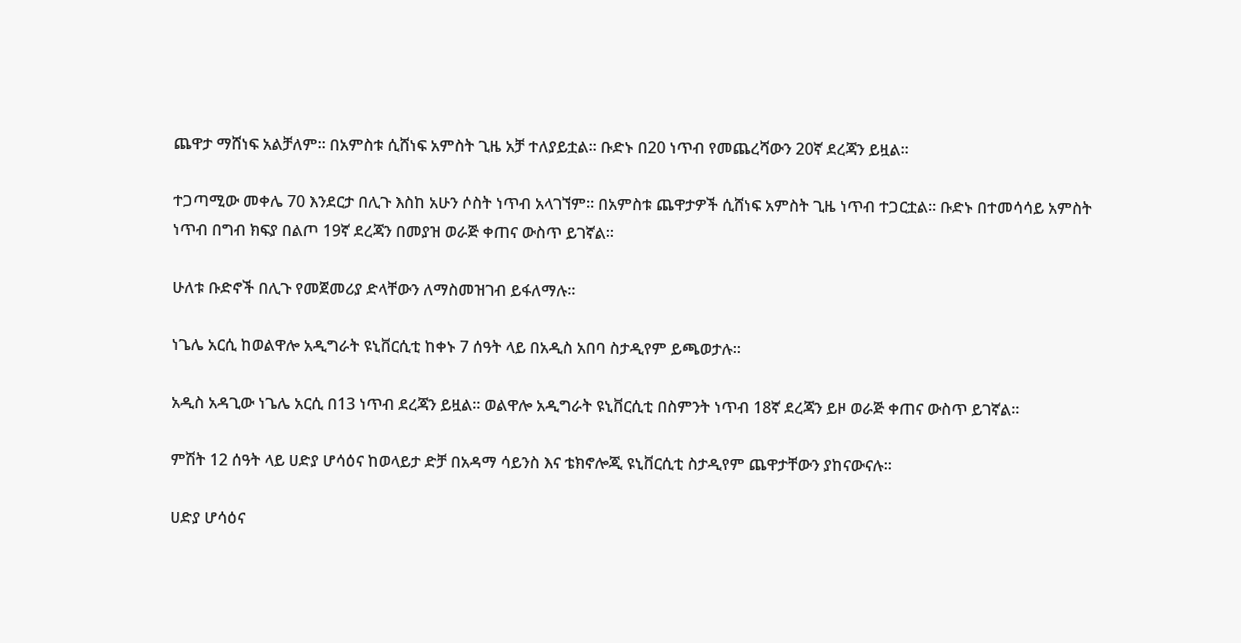ጨዋታ ማሸነፍ አልቻለም። በአምስቱ ሲሸነፍ አምስት ጊዜ አቻ ተለያይቷል። ቡድኑ በ20 ነጥብ የመጨረሻውን 20ኛ ደረጃን ይዟል።

ተጋጣሚው መቀሌ 70 እንደርታ በሊጉ እስከ አሁን ሶስት ነጥብ አላገኘም። በአምስቱ ጨዋታዎች ሲሸነፍ አምስት ጊዜ ነጥብ ተጋርቷል። ቡድኑ በተመሳሳይ አምስት ነጥብ በግብ ክፍያ በልጦ 19ኛ ደረጃን በመያዝ ወራጅ ቀጠና ውስጥ ይገኛል።

ሁለቱ ቡድኖች በሊጉ የመጀመሪያ ድላቸውን ለማስመዝገብ ይፋለማሉ።

ነጌሌ አርሲ ከወልዋሎ አዲግራት ዩኒቨርሲቲ ከቀኑ 7 ሰዓት ላይ በአዲስ አበባ ስታዲየም ይጫወታሉ።

አዲስ አዳጊው ነጌሌ አርሲ በ13 ነጥብ ደረጃን ይዟል። ወልዋሎ አዲግራት ዩኒቨርሲቲ በስምንት ነጥብ 18ኛ ደረጃን ይዞ ወራጅ ቀጠና ውስጥ ይገኛል።

ምሽት 12 ሰዓት ላይ ሀድያ ሆሳዕና ከወላይታ ድቻ በአዳማ ሳይንስ እና ቴክኖሎጂ ዩኒቨርሲቲ ስታዲየም ጨዋታቸውን ያከናውናሉ።

ሀድያ ሆሳዕና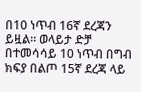በ10 ነጥብ 16ኛ ደረጃን ይዟል። ወላይታ ድቻ በተመሳሳይ 10 ነጥብ በግብ ክፍያ በልጦ 15ኛ ደረጃ ላይ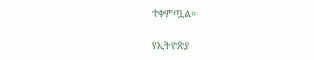ተቀምጧል።

የኢትዮጵያ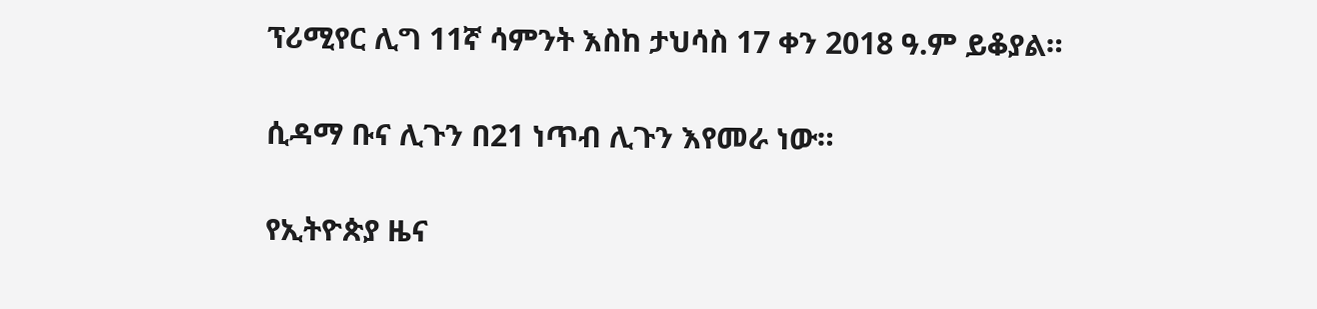ፕሪሚየር ሊግ 11ኛ ሳምንት እስከ ታህሳስ 17 ቀን 2018 ዓ.ም ይቆያል።

ሲዳማ ቡና ሊጉን በ21 ነጥብ ሊጉን እየመራ ነው።

የኢትዮጵያ ዜና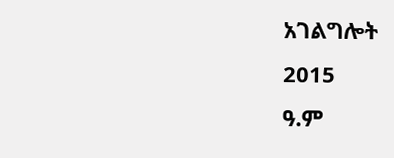አገልግሎት
2015
ዓ.ም